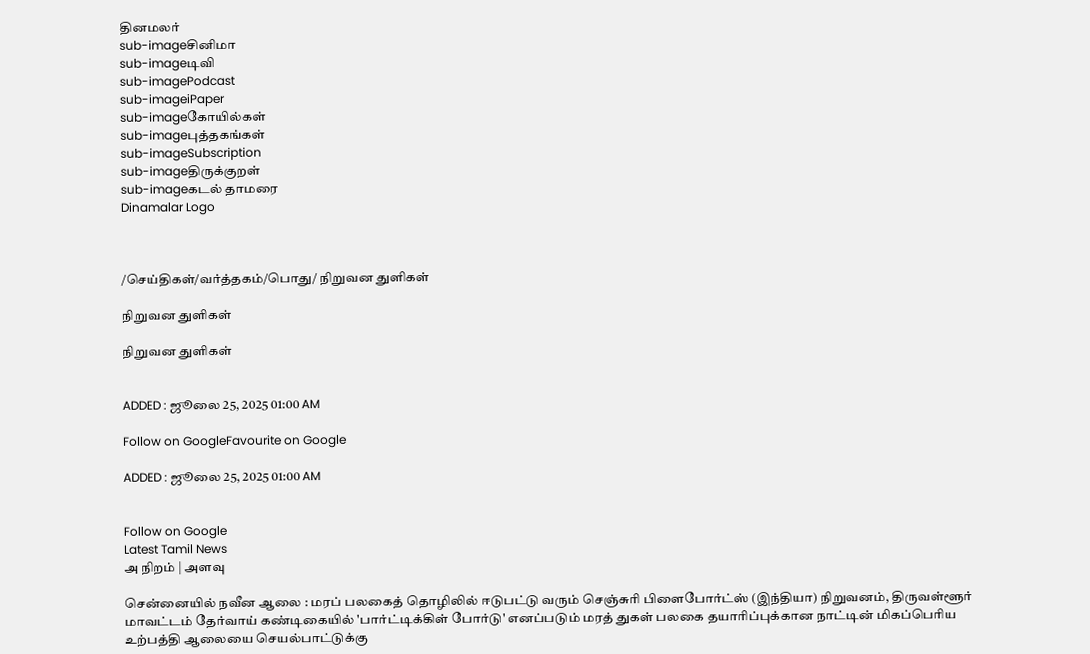தினமலர்
sub-imageசினிமா
sub-imageடிவி
sub-imagePodcast
sub-imageiPaper
sub-imageகோயில்கள்
sub-imageபுத்தகங்கள்
sub-imageSubscription
sub-imageதிருக்குறள்
sub-imageகடல் தாமரை
Dinamalar Logo



/செய்திகள்/வர்த்தகம்/பொது/ நிறுவன துளிகள்

நிறுவன துளிகள்

நிறுவன துளிகள்


ADDED : ஜூலை 25, 2025 01:00 AM

Follow on GoogleFavourite on Google

ADDED : ஜூலை 25, 2025 01:00 AM


Follow on Google
Latest Tamil News
அ நிறம் | அளவு

சென்னையில் நவீன ஆலை : மரப் பலகைத் தொழிலில் ஈடுபட்டு வரும் செஞ்சுரி பிளைபோர்ட்ஸ் (இந்தியா) நிறுவனம், திருவள்ளூர் மாவட்டம் தேர்வாய் கண்டிகையில் 'பார்ட்டிக்கிள் போர்டு' எனப்படும் மரத் துகள் பலகை தயாரிப்புக்கான நாட்டின் மிகப்பெரிய உற்பத்தி ஆலையை செயல்பாட்டுக்கு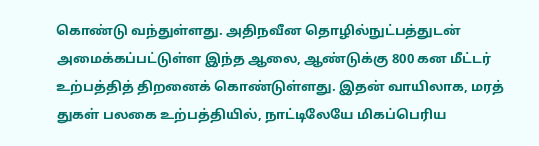கொண்டு வந்துள்ளது. அதிநவீன தொழில்நுட்பத்துடன் அமைக்கப்பட்டுள்ள இந்த ஆலை, ஆண்டுக்கு 800 கன மீட்டர் உற்பத்தித் திறனைக் கொண்டுள்ளது. இதன் வாயிலாக, மரத் துகள் பலகை உற்பத்தியில், நாட்டிலேயே மிகப்பெரிய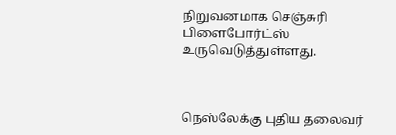நிறுவனமாக செஞ்சுரி பிளைபோர்ட்ஸ் உருவெடுத்துள்ளது.



நெஸ்லேக்கு புதிய தலைவர்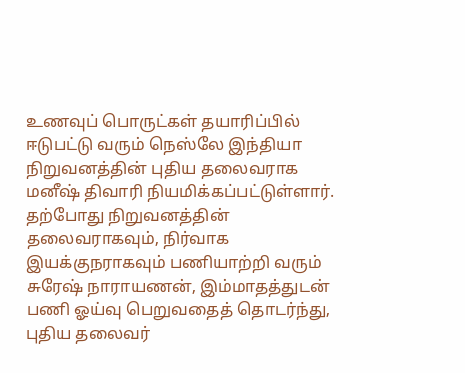உணவுப் பொருட்கள் தயாரிப்பில் ஈடுபட்டு வரும் நெஸ்லே இந்தியா நிறுவனத்தின் புதிய தலைவராக மனீஷ் திவாரி நியமிக்கப்பட்டுள்ளார். தற்போது நிறுவனத்தின் தலைவராகவும், நிர்வாக இயக்குநராகவும் பணியாற்றி வரும் சுரேஷ் நாராயணன், இம்மாதத்துடன் பணி ஓய்வு பெறுவதைத் தொடர்ந்து, புதிய தலைவர்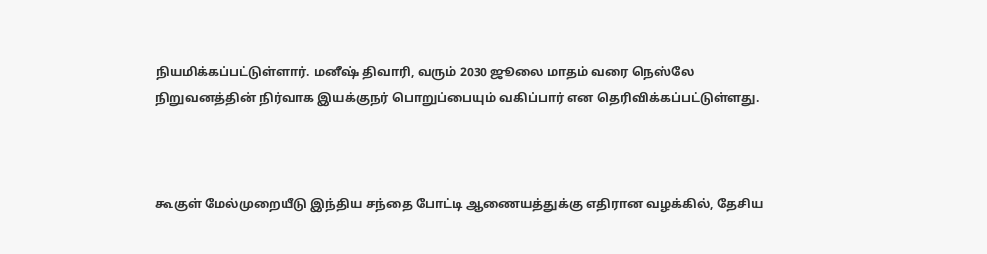நியமிக்கப்பட்டுள்ளார். மனீஷ் திவாரி, வரும் 2030 ஜூலை மாதம் வரை நெஸ்லே நிறுவனத்தின் நிர்வாக இயக்குநர் பொறுப்பையும் வகிப்பார் என தெரிவிக்கப்பட்டுள்ளது.



கூகுள் மேல்முறையீடு இந்திய சந்தை போட்டி ஆணையத்துக்கு எதிரான வழக்கில், தேசிய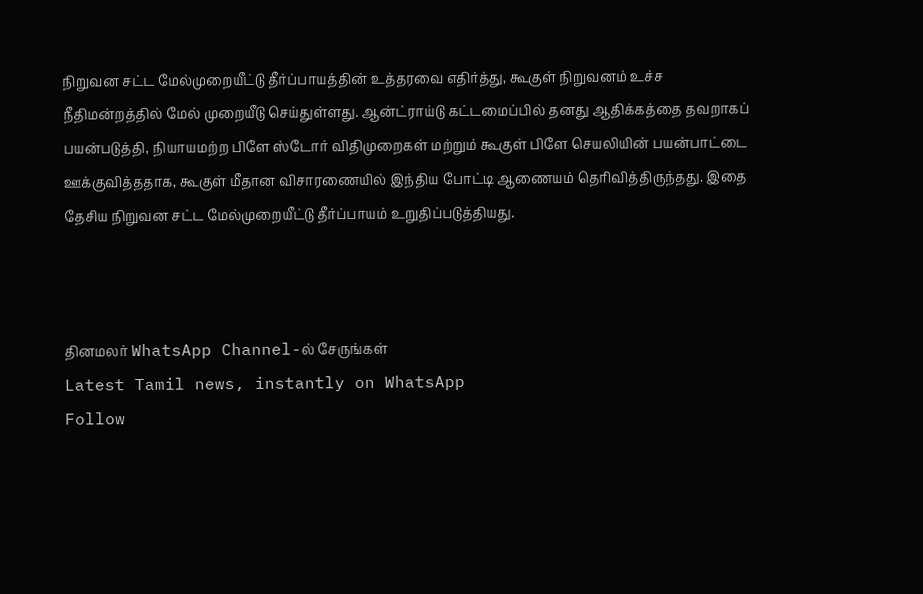நிறுவன சட்ட மேல்முறையீட்டு தீர்ப்பாயத்தின் உத்தரவை எதிர்த்து, கூகுள் நிறுவனம் உச்ச நீதிமன்றத்தில் மேல் முறையீடு செய்துள்ளது. ஆன்ட்ராய்டு கட்டமைப்பில் தனது ஆதிக்கத்தை தவறாகப் பயன்படுத்தி, நியாயமற்ற பிளே ஸ்டோர் விதிமுறைகள் மற்றும் கூகுள் பிளே செயலியின் பயன்பாட்டை ஊக்குவித்ததாக, கூகுள் மீதான விசாரணையில் இந்திய போட்டி ஆணையம் தெரிவித்திருந்தது. இதை தேசிய நிறுவன சட்ட மேல்முறையீட்டு தீர்ப்பாயம் உறுதிப்படுத்தியது.



தினமலர் WhatsApp Channel-ல் சேருங்கள்
Latest Tamil news, instantly on WhatsApp
Follow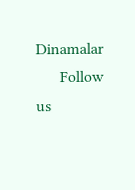Dinamalar
      Follow us